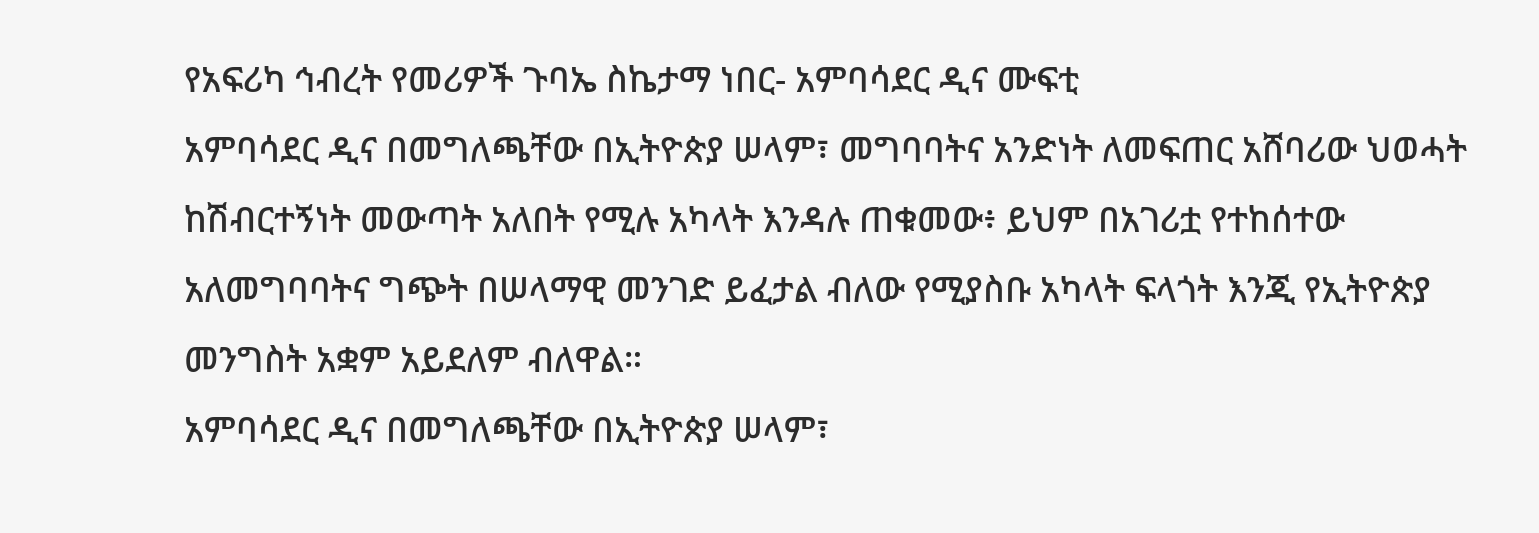የአፍሪካ ኅብረት የመሪዎች ጉባኤ ስኬታማ ነበር- አምባሳደር ዲና ሙፍቲ
አምባሳደር ዲና በመግለጫቸው በኢትዮጵያ ሠላም፣ መግባባትና አንድነት ለመፍጠር አሸባሪው ህወሓት ከሽብርተኝነት መውጣት አለበት የሚሉ አካላት እንዳሉ ጠቁመው፥ ይህም በአገሪቷ የተከሰተው አለመግባባትና ግጭት በሠላማዊ መንገድ ይፈታል ብለው የሚያስቡ አካላት ፍላጎት እንጂ የኢትዮጵያ መንግስት አቋም አይደለም ብለዋል።
አምባሳደር ዲና በመግለጫቸው በኢትዮጵያ ሠላም፣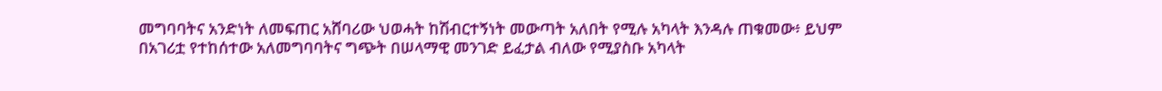መግባባትና አንድነት ለመፍጠር አሸባሪው ህወሓት ከሽብርተኝነት መውጣት አለበት የሚሉ አካላት እንዳሉ ጠቁመው፥ ይህም በአገሪቷ የተከሰተው አለመግባባትና ግጭት በሠላማዊ መንገድ ይፈታል ብለው የሚያስቡ አካላት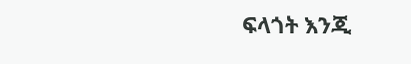ፍላጎት እንጂ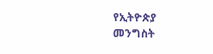የኢትዮጵያ መንግስት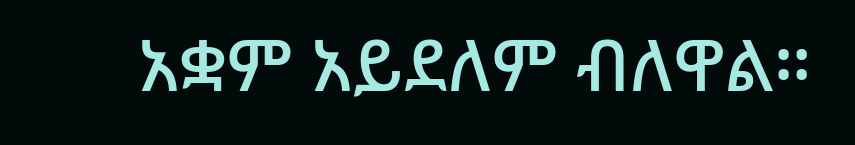አቋም አይደለም ብለዋል።